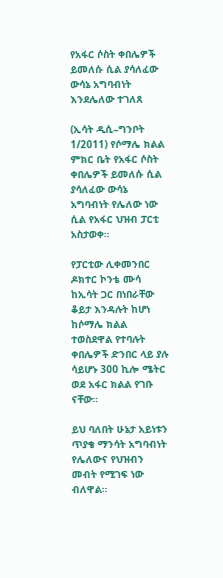የአፋር ሶስት ቀበሌዎች ይመለሱ ሲል ያሳለፈው ውሳኔ አግባብነት እንደሌለው ተገለጸ

(ኢሳት ዲሲ–ግንቦት 1/2011) የሶማሌ ክልል ምክር ቤት የአፋር ሶስት ቀበሌዎች ይመለሱ ሲል ያሳለፈው ውሳኔ አግባብነት የሌለው ነው ሲል የአፋር ህዝብ ፓርቲ አስታወቀ።

የፓርቲው ሊቀመንበር ዶክተር ኮንቴ ሙሳ ከኢሳት ጋር በነበራቸው ቆይታ እንዳሉት ከሆነ ከሶማሌ ክልል ተወስደዋል የተባሉት ቀበሌዎች ድንበር ላይ ያሉ ሳይሆኑ 300 ኪሎ ሜትር ወደ አፋር ክልል የገቡ ናቸው።

ይህ ባለበት ሁኔታ አይነቱን ጥያቄ ማንሳት አግባብነት የሌለውና የህዝብን መብት የሚገፍ ነው ብለዋል።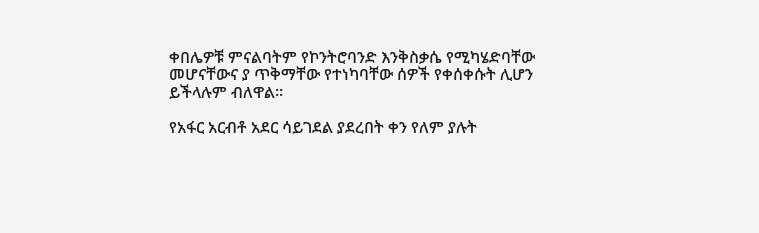ቀበሌዎቹ ምናልባትም የኮንትሮባንድ እንቅስቃሴ የሚካሄድባቸው መሆናቸውና ያ ጥቅማቸው የተነካባቸው ሰዎች የቀሰቀሱት ሊሆን ይችላሉም ብለዋል።

የአፋር አርብቶ አደር ሳይገደል ያደረበት ቀን የለም ያሉት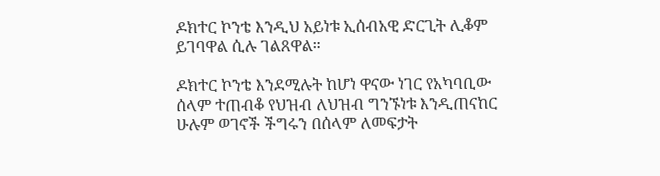ዶክተር ኮንቴ እንዲህ አይነቱ ኢሰብአዊ ድርጊት ሊቆም ይገባዋል ሲሉ ገልጸዋል።

ዶክተር ኮንቴ እንደሚሉት ከሆነ ዋናው ነገር የአካባቢው ሰላም ተጠብቆ የህዝብ ለህዝብ ግንኙነቱ እንዲጠናከር ሁሉም ወገኖች ችግሩን በሰላም ለመፍታት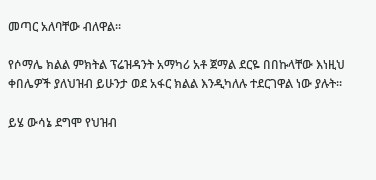መጣር አለባቸው ብለዋል።

የሶማሌ ክልል ምክትል ፕሬዝዳንት አማካሪ አቶ ጀማል ደርዬ በበኩላቸው እነዚህ ቀበሌዎች ያለህዝብ ይሁንታ ወደ አፋር ክልል እንዲካለሉ ተደርገዋል ነው ያሉት።

ይሄ ውሳኔ ደግሞ የህዝብ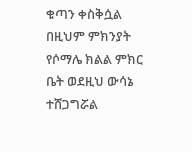ቁጣን ቀስቅሷል በዚህም ምክንያት የሶማሌ ክልል ምክር ቤት ወደዚህ ውሳኔ ተሸጋግሯል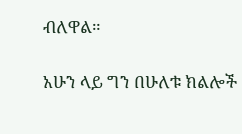ብለዋል።

አሁን ላይ ግን በሁለቱ ክልሎች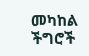መካከል ችግሮች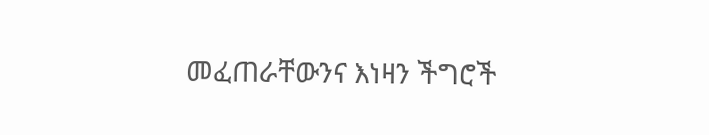መፈጠራቸውንና እነዛን ችግሮች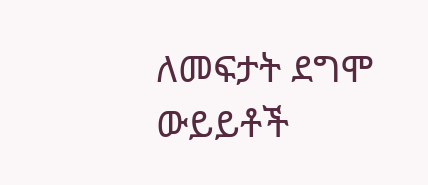ለመፍታት ደግሞ ውይይቶች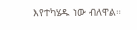እየተካሄዱ ነው ብለዋል።